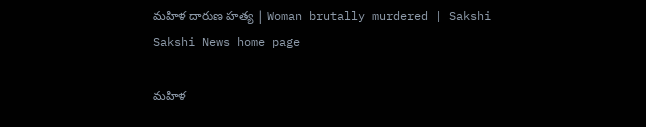మహిళ దారుణ హత్య | Woman brutally murdered | Sakshi
Sakshi News home page

మహిళ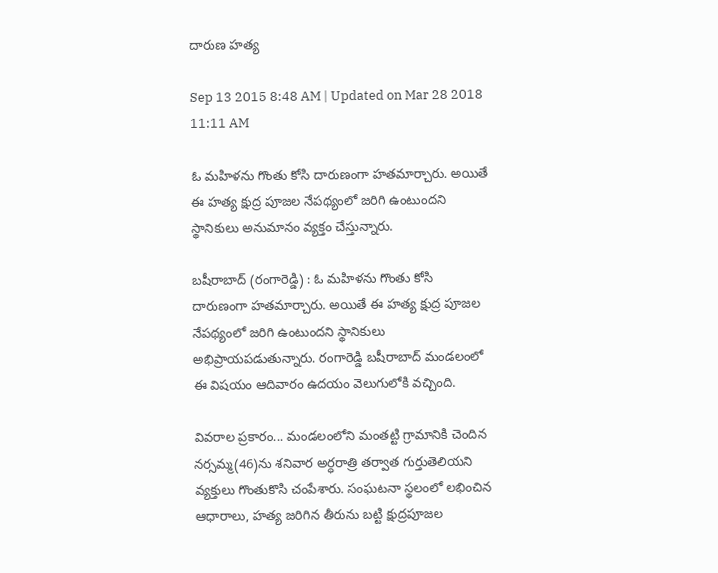దారుణ హత్య

Sep 13 2015 8:48 AM | Updated on Mar 28 2018 11:11 AM

ఓ మహిళను గొంతు కోసి దారుణంగా హతమార్చారు. అయితే ఈ హత్య క్షుద్ర పూజల నేపథ్యంలో జరిగి ఉంటుందని స్థానికులు అనుమానం వ్యక్తం చేస్తున్నారు.

బషీరాబాద్ (రంగారెడ్డి) : ఓ మహిళను గొంతు కోసి దారుణంగా హతమార్చారు. అయితే ఈ హత్య క్షుద్ర పూజల నేపథ్యంలో జరిగి ఉంటుందని స్థానికులు అభిప్రాయపడుతున్నారు. రంగారెడ్డి బషీరాబాద్ మండలంలో ఈ విషయం ఆదివారం ఉదయం వెలుగులోకి వచ్చింది.

వివరాల ప్రకారం... మండలంలోని మంతట్టి గ్రామానికి చెందిన నర్సమ్మ(46)ను శనివార అర్ధరాత్రి తర్వాత గుర్తుతెలియని వ్యక్తులు గొంతుకొసి చంపేశారు. సంఘటనా స్థలంలో లభించిన ఆధారాలు, హత్య జరిగిన తీరును బట్టి క్షుద్రపూజల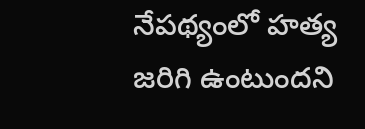నేపథ్యంలో హత్య జరిగి ఉంటుందని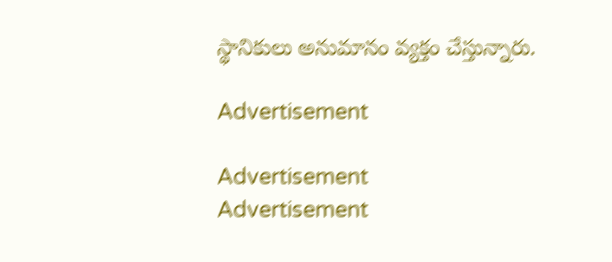స్థానికులు అనుమానం వ్యక్తం చేస్తున్నారు.

Advertisement

Advertisement
Advertisement